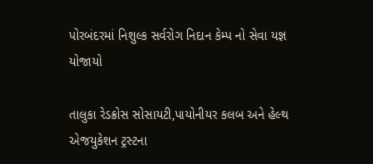પોરબંદરમાં નિશુલ્ક સર્વરોગ નિદાન કેમ્પ નો સેવા યજ્ઞ યોજાયો

તાલુકા રેડક્રોસ સોસાયટી,પાયોનીયર કલબ અને હેલ્થ એજયુકેશન ટ્રસ્ટના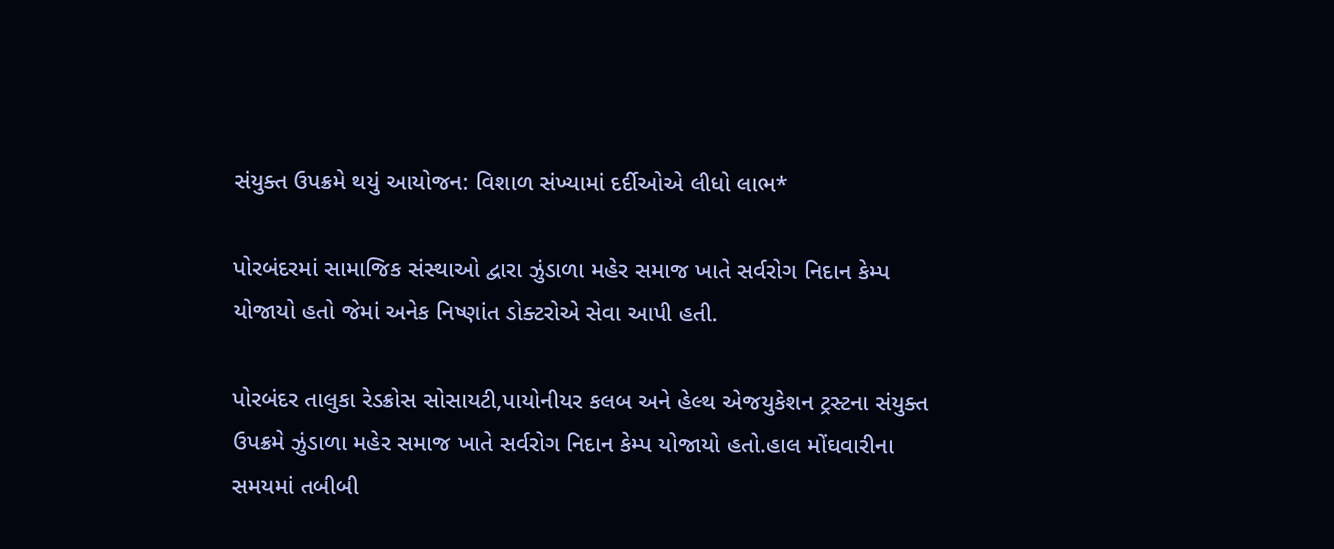સંયુક્ત ઉપક્રમે થયું આયોજન: વિશાળ સંખ્યામાં દર્દીઓએ લીધો લાભ*

પોરબંદરમાં સામાજિક સંસ્થાઓ દ્વારા ઝુંડાળા મહેર સમાજ ખાતે સર્વરોગ નિદાન કેમ્પ યોજાયો હતો જેમાં અનેક નિષ્ણાંત ડોક્ટરોએ સેવા આપી હતી.

પોરબંદર તાલુકા રેડક્રોસ સોસાયટી,પાયોનીયર કલબ અને હેલ્થ એજયુકેશન ટ્રસ્ટના સંયુક્ત ઉપક્રમે ઝુંડાળા મહેર સમાજ ખાતે સર્વરોગ નિદાન કેમ્પ યોજાયો હતો.હાલ મોંઘવારીના સમયમાં તબીબી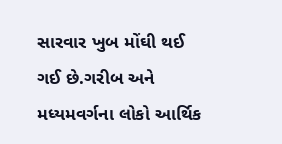સારવાર ખુબ મોંઘી થઈ ગઈ છે.ગરીબ અને મધ્યમવર્ગના લોકો આર્થિક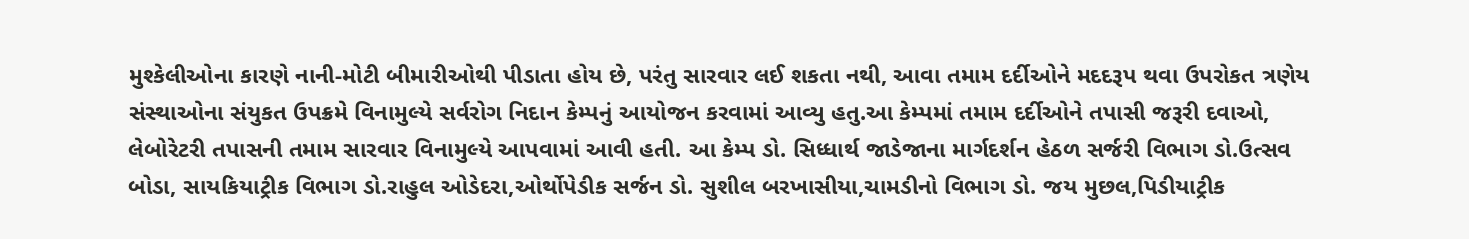મુશ્કેલીઓના કારણે નાની-મોટી બીમારીઓથી પીડાતા હોય છે, પરંતુ સારવાર લઈ શકતા નથી, આવા તમામ દર્દીઓને મદદરૂપ થવા ઉપરોકત ત્રણેય સંસ્થાઓના સંયુકત ઉપક્રમે વિનામુલ્યે સર્વરોગ નિદાન કેમ્પનું આયોજન કરવામાં આવ્યુ હતુ.આ કેમ્પમાં તમામ દર્દીઓને તપાસી જરૂરી દવાઓ, લેબોરેટરી તપાસની તમામ સારવાર વિનામુલ્યે આપવામાં આવી હતી. આ કેમ્પ ડો. સિધ્ધાર્થ જાડેજાના માર્ગદર્શન હેઠળ સર્જરી વિભાગ ડો.ઉત્સવ બોડા, સાયકિયાટ્રીક વિભાગ ડો.રાહુલ ઓડેદરા,ઓર્થોપેડીક સર્જન ડો. સુશીલ બરખાસીયા,ચામડીનો વિભાગ ડો. જય મુછલ,પિડીયાટ્રીક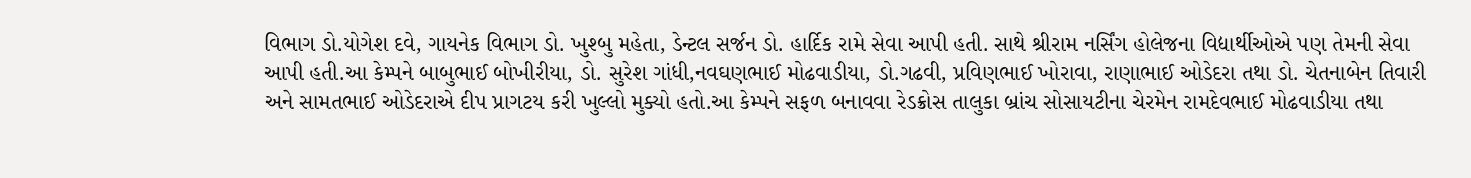વિભાગ ડો.યોગેશ દવે, ગાયનેક વિભાગ ડો. ખુશ્બુ મહેતા, ડેન્ટલ સર્જન ડો. હાર્દિક રામે સેવા આપી હતી. સાથે શ્રીરામ નર્સિંગ હોલેજના વિદ્યાર્થીઓએ પણ તેમની સેવા આપી હતી.આ કેમ્પને બાબુભાઈ બોખીરીયા, ડો. સુરેશ ગાંધી,નવઘણભાઈ મોઢવાડીયા, ડો.ગઢવી, પ્રવિણભાઈ ખોરાવા, રાણાભાઈ ઓડેદરા તથા ડો. ચેતનાબેન તિવારી અને સામતભાઈ ઓડેદરાએ દીપ પ્રાગટય કરી ખુલ્લો મુક્યો હતો.આ કેમ્પને સફળ બનાવવા રેડક્રોસ તાલુકા બ્રાંચ સોસાયટીના ચેરમેન રામદેવભાઈ મોઢવાડીયા તથા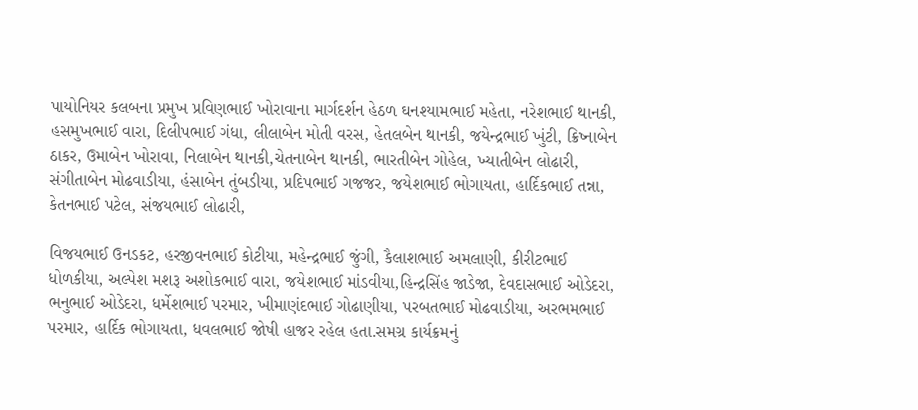પાયોનિયર કલબના પ્રમુખ પ્રવિણભાઈ ખોરાવાના માર્ગદર્શન હેઠળ ઘનશ્યામભાઈ મહેતા, નરેશભાઈ થાનકી, હસમુખભાઈ વારા, દિલીપભાઈ ગંધા, લીલાબેન મોતી વરસ, હેતલબેન થાનકી, જયેન્દ્રભાઈ ખુંટી, ક્રિષ્નાબેન ઠાકર, ઉમાબેન ખોરાવા, નિલાબેન થાનકી,ચેતનાબેન થાનકી, ભારતીબેન ગોહેલ, ખ્યાતીબેન લોઢારી, સંગીતાબેન મોઢવાડીયા, હંસાબેન તુંબડીયા, પ્રદિપભાઈ ગજજર, જયેશભાઈ ભોગાયતા, હાર્દિકભાઈ તન્ના, કેતનભાઈ પટેલ, સંજયભાઈ લોઢારી,

વિજયભાઈ ઉનડકટ, હરજીવનભાઈ કોટીયા, મહેન્દ્રભાઈ જુંગી, કૈલાશભાઈ અમલાણી, કીરીટભાઈ ધોળકીયા, અલ્પેશ મશરૂ અશોકભાઈ વારા, જયેશભાઈ માંડવીયા,હિન્દ્રસિંહ જાડેજા, દેવદાસભાઈ ઓડેદરા, ભનુભાઈ ઓડેદરા, ધર્મેશભાઈ પરમાર, ખીમાણંદભાઈ ગોઢાણીયા, પરબતભાઈ મોઢવાડીયા, અરભમભાઈ પરમાર, હાર્દિક ભોગાયતા, ધવલભાઈ જોષી હાજર રહેલ હતા.સમગ્ર કાર્યક્રમનું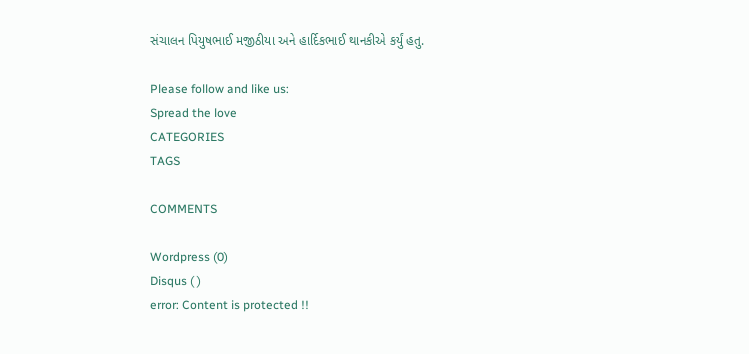સંચાલન પિયુષભાઈ મજીઠીયા અને હાર્દિકભાઈ થાનકીએ કર્યું હતુ.

Please follow and like us:
Spread the love
CATEGORIES
TAGS

COMMENTS

Wordpress (0)
Disqus ( )
error: Content is protected !!